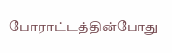போராட்டத்தின்போது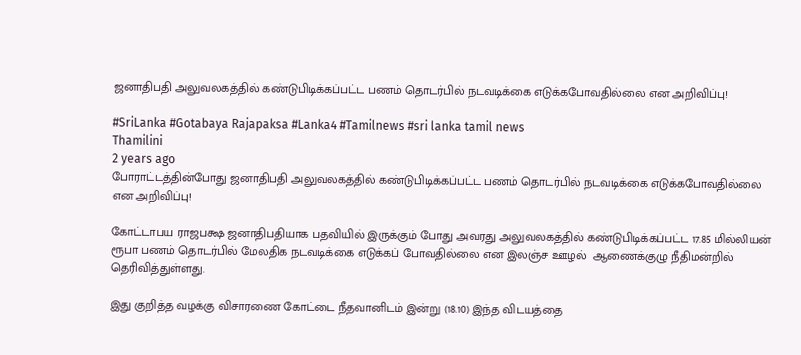ஜனாதிபதி அலுவலகத்தில் கண்டுபிடிக்கப்பட்ட பணம் தொடர்பில் நடவடிக்கை எடுக்கபோவதில்லை என அறிவிப்பு!

#SriLanka #Gotabaya Rajapaksa #Lanka4 #Tamilnews #sri lanka tamil news
Thamilini
2 years ago
போராட்டத்தின்போது ஜனாதிபதி அலுவலகத்தில் கண்டுபிடிக்கப்பட்ட பணம் தொடர்பில் நடவடிக்கை எடுக்கபோவதில்லை என அறிவிப்பு!

கோட்டாபய ராஜபக்ஷ ஜனாதிபதியாக பதவியில் இருக்கும் போது அவரது அலுவலகத்தில் கண்டுபிடிக்கப்பட்ட 17.85 மில்லியன் ரூபா பணம் தொடர்பில் மேலதிக நடவடிக்கை எடுக்கப் போவதில்லை என இலஞ்ச ஊழல்  ஆணைக்குழு நீதிமன்றில் தெரிவித்துள்ளது.

இது குறித்த வழக்கு விசாரணை கோட்டை நீதவானிடம் இன்று (18.10) இந்த விடயத்தை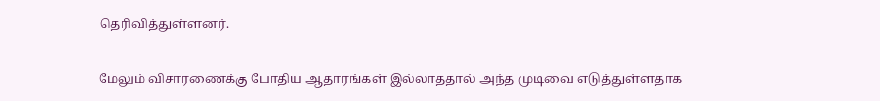தெரிவித்துள்ளனர்.

மேலும் விசாரணைக்கு போதிய ஆதாரங்கள் இல்லாததால் அந்த முடிவை எடுத்துள்ளதாக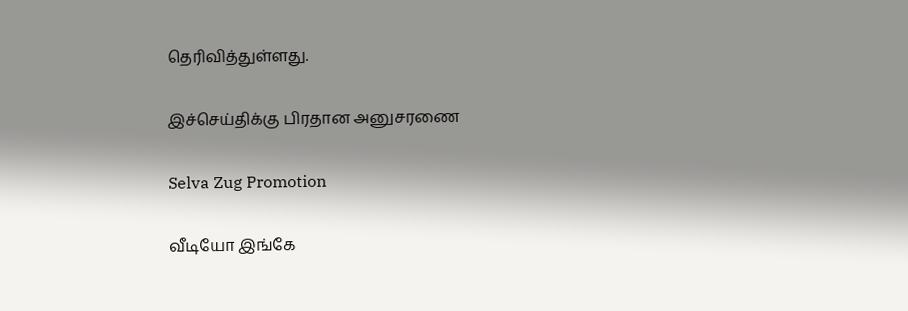தெரிவித்துள்ளது.

இச்செய்திக்கு பிரதான அனுசரணை

Selva Zug Promotion

வீடியோ இங்கே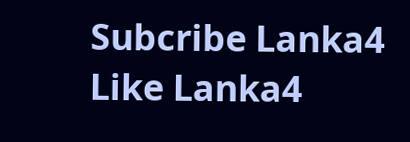Subcribe Lanka4
Like Lanka4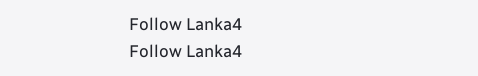Follow Lanka4
Follow Lanka4